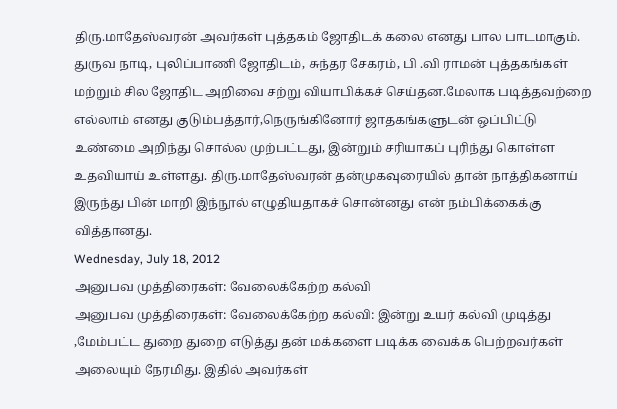திரு.மாதேஸ்வரன் அவர்கள் புத்தகம் ஜோதிடக் கலை எனது பால பாடமாகும். துருவ நாடி, புலிப்பாணி ஜோதிடம், சுந்தர சேகரம், பி .வி ராமன் புத்தகங்கள் மற்றும் சில ஜோதிட அறிவை சற்று வியாபிக்கச் செய்தன.மேலாக படித்தவற்றை எல்லாம் எனது குடும்பத்தார்,நெருங்கினோர் ஜாதகங்களுடன் ஒப்பிட்டு உண்மை அறிந்து சொல்ல முற்பட்டது, இன்றும் சரியாகப் புரிந்து கொள்ள உதவியாய் உள்ளது. திரு.மாதேஸ்வரன் தன்முகவுரையில் தான் நாத்திகனாய் இருந்து பின் மாறி இந்நூல் எழுதியதாகச் சொன்னது என் நம்பிக்கைக்கு வித்தானது.
Wednesday, July 18, 2012
அனுபவ முத்திரைகள்: வேலைக்கேற்ற கல்வி
அனுபவ முத்திரைகள்: வேலைக்கேற்ற கல்வி: இன்று உயர் கல்வி முடித்து ,மேம்பட்ட துறை துறை எடுத்து தன் மக்களை படிக்க வைக்க பெற்றவர்கள் அலையும் நேரமிது. இதில் அவர்கள்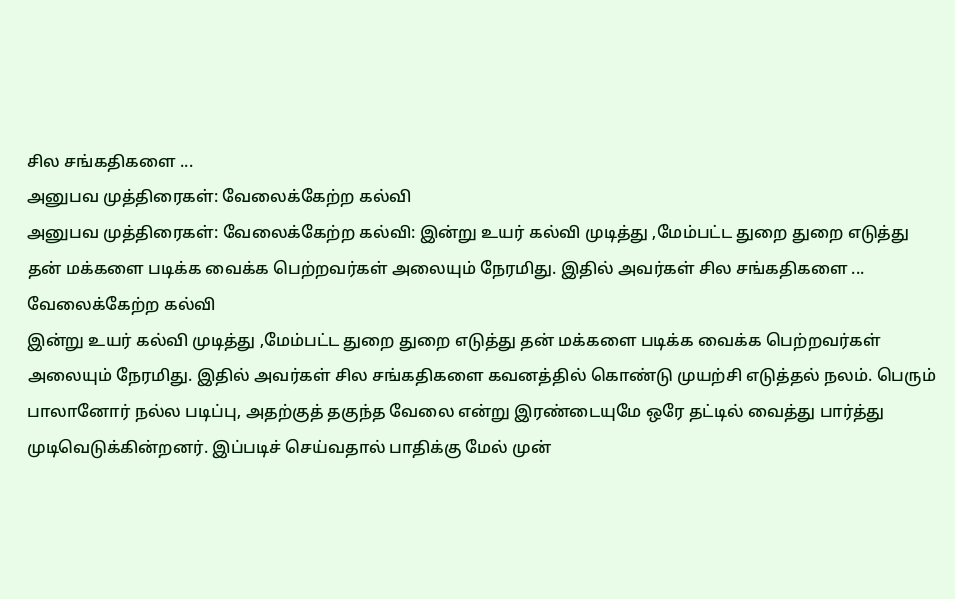சில சங்கதிகளை ...
அனுபவ முத்திரைகள்: வேலைக்கேற்ற கல்வி
அனுபவ முத்திரைகள்: வேலைக்கேற்ற கல்வி: இன்று உயர் கல்வி முடித்து ,மேம்பட்ட துறை துறை எடுத்து தன் மக்களை படிக்க வைக்க பெற்றவர்கள் அலையும் நேரமிது. இதில் அவர்கள் சில சங்கதிகளை ...
வேலைக்கேற்ற கல்வி
இன்று உயர் கல்வி முடித்து ,மேம்பட்ட துறை துறை எடுத்து தன் மக்களை படிக்க வைக்க பெற்றவர்கள் அலையும் நேரமிது. இதில் அவர்கள் சில சங்கதிகளை கவனத்தில் கொண்டு முயற்சி எடுத்தல் நலம். பெரும் பாலானோர் நல்ல படிப்பு, அதற்குத் தகுந்த வேலை என்று இரண்டையுமே ஒரே தட்டில் வைத்து பார்த்து முடிவெடுக்கின்றனர். இப்படிச் செய்வதால் பாதிக்கு மேல் முன்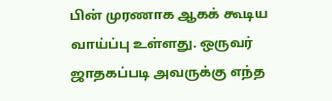பின் முரணாக ஆகக் கூடிய வாய்ப்பு உள்ளது. ஒருவர் ஜாதகப்படி அவருக்கு எந்த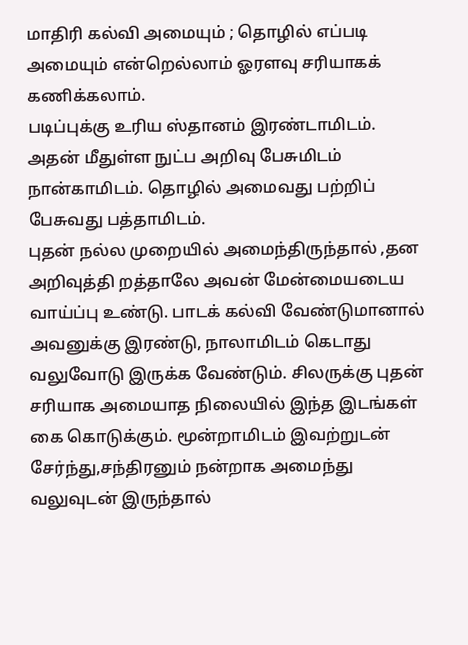மாதிரி கல்வி அமையும் ; தொழில் எப்படி அமையும் என்றெல்லாம் ஓரளவு சரியாகக் கணிக்கலாம்.
படிப்புக்கு உரிய ஸ்தானம் இரண்டாமிடம். அதன் மீதுள்ள நுட்ப அறிவு பேசுமிடம் நான்காமிடம். தொழில் அமைவது பற்றிப் பேசுவது பத்தாமிடம்.
புதன் நல்ல முறையில் அமைந்திருந்தால் ,தன அறிவுத்தி றத்தாலே அவன் மேன்மையடைய வாய்ப்பு உண்டு. பாடக் கல்வி வேண்டுமானால் அவனுக்கு இரண்டு, நாலாமிடம் கெடாது வலுவோடு இருக்க வேண்டும். சிலருக்கு புதன் சரியாக அமையாத நிலையில் இந்த இடங்கள் கை கொடுக்கும். மூன்றாமிடம் இவற்றுடன் சேர்ந்து,சந்திரனும் நன்றாக அமைந்து வலுவுடன் இருந்தால்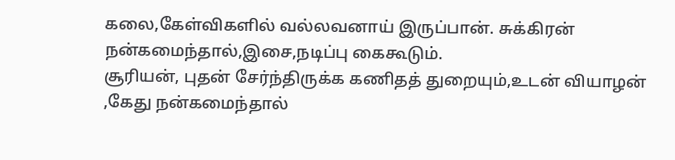கலை,கேள்விகளில் வல்லவனாய் இருப்பான். சுக்கிரன் நன்கமைந்தால்,இசை,நடிப்பு கைகூடும்.
சூரியன், புதன் சேர்ந்திருக்க கணிதத் துறையும்,உடன் வியாழன் ,கேது நன்கமைந்தால்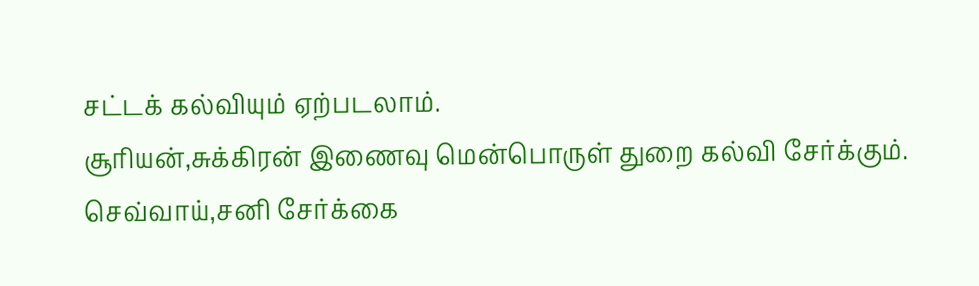சட்டக் கல்வியும் ஏற்படலாம்.
சூரியன்,சுக்கிரன் இணைவு மென்பொருள் துறை கல்வி சேர்க்கும். செவ்வாய்,சனி சேர்க்கை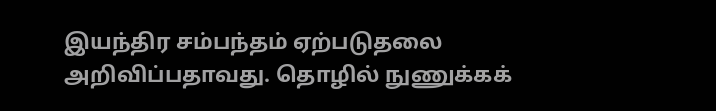இயந்திர சம்பந்தம் ஏற்படுதலை அறிவிப்பதாவது. தொழில் நுணுக்கக்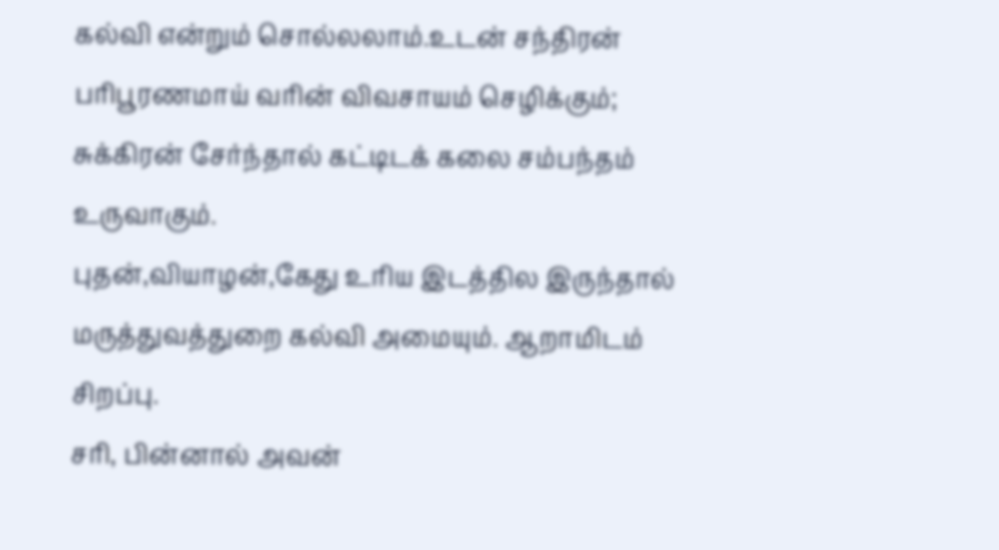கல்வி என்றும் சொல்லலாம்.உடன் சந்திரன் பரிபூரணமாய் வரின் விவசாயம் செழிக்கும்; சுக்கிரன் சேர்ந்தால் கட்டிடக் கலை சம்பந்தம் உருவாகும்.
புதன்,வியாழன்,கேது உரிய இடத்தில இருந்தால் மருத்துவத்துறை கல்வி அமையும். ஆறாமிடம் சிறப்பு.
சரி, பின்னால் அவன்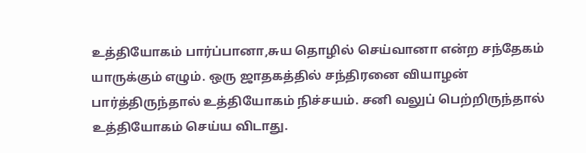உத்தியோகம் பார்ப்பானா,சுய தொழில் செய்வானா என்ற சந்தேகம் யாருக்கும் எழும். ஒரு ஜாதகத்தில் சந்திரனை வியாழன் பார்த்திருந்தால் உத்தியோகம் நிச்சயம். சனி வலுப் பெற்றிருந்தால் உத்தியோகம் செய்ய விடாது.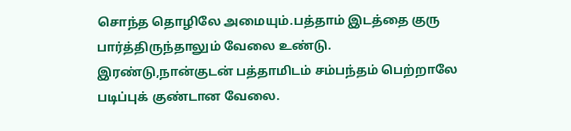சொந்த தொழிலே அமையும்.பத்தாம் இடத்தை குரு பார்த்திருந்தாலும் வேலை உண்டு.
இரண்டு,நான்குடன் பத்தாமிடம் சம்பந்தம் பெற்றாலே படிப்புக் குண்டான வேலை.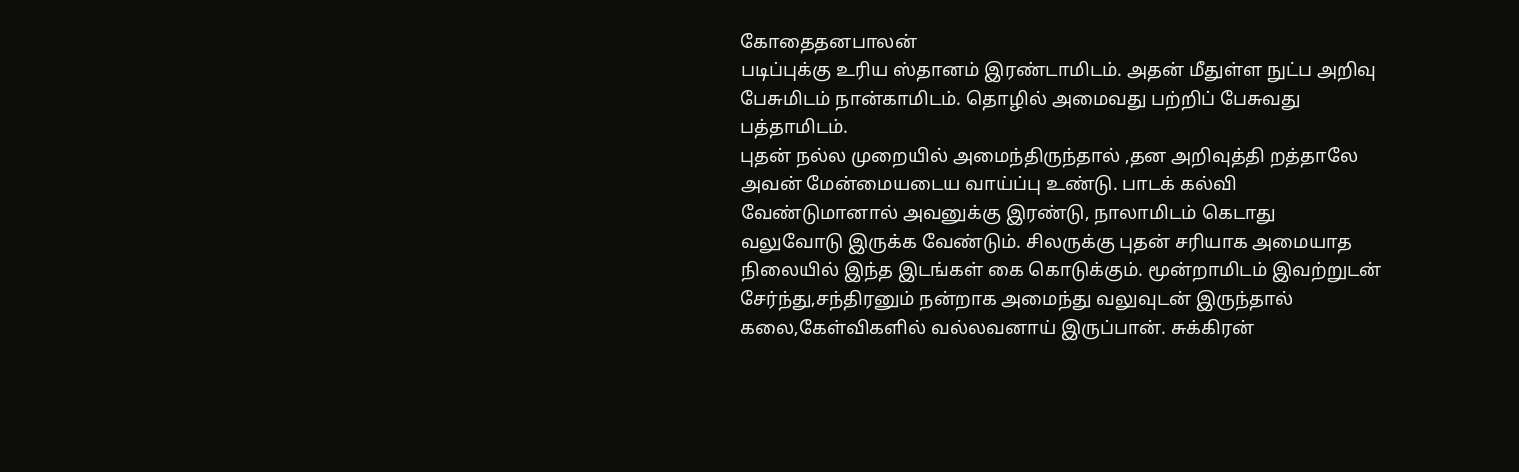கோதைதனபாலன்
படிப்புக்கு உரிய ஸ்தானம் இரண்டாமிடம். அதன் மீதுள்ள நுட்ப அறிவு பேசுமிடம் நான்காமிடம். தொழில் அமைவது பற்றிப் பேசுவது பத்தாமிடம்.
புதன் நல்ல முறையில் அமைந்திருந்தால் ,தன அறிவுத்தி றத்தாலே அவன் மேன்மையடைய வாய்ப்பு உண்டு. பாடக் கல்வி வேண்டுமானால் அவனுக்கு இரண்டு, நாலாமிடம் கெடாது வலுவோடு இருக்க வேண்டும். சிலருக்கு புதன் சரியாக அமையாத நிலையில் இந்த இடங்கள் கை கொடுக்கும். மூன்றாமிடம் இவற்றுடன் சேர்ந்து,சந்திரனும் நன்றாக அமைந்து வலுவுடன் இருந்தால் கலை,கேள்விகளில் வல்லவனாய் இருப்பான். சுக்கிரன்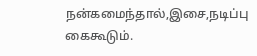நன்கமைந்தால்,இசை,நடிப்பு கைகூடும்.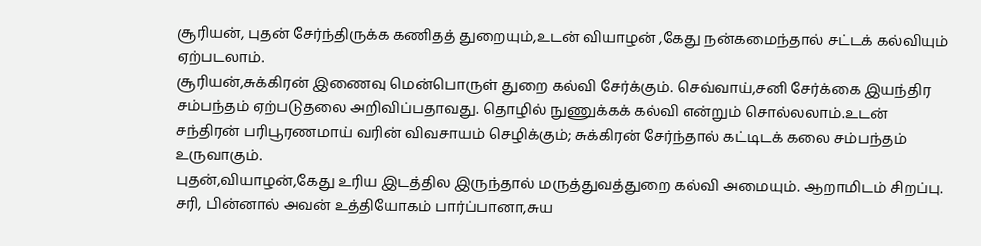சூரியன், புதன் சேர்ந்திருக்க கணிதத் துறையும்,உடன் வியாழன் ,கேது நன்கமைந்தால் சட்டக் கல்வியும் ஏற்படலாம்.
சூரியன்,சுக்கிரன் இணைவு மென்பொருள் துறை கல்வி சேர்க்கும். செவ்வாய்,சனி சேர்க்கை இயந்திர சம்பந்தம் ஏற்படுதலை அறிவிப்பதாவது. தொழில் நுணுக்கக் கல்வி என்றும் சொல்லலாம்.உடன் சந்திரன் பரிபூரணமாய் வரின் விவசாயம் செழிக்கும்; சுக்கிரன் சேர்ந்தால் கட்டிடக் கலை சம்பந்தம் உருவாகும்.
புதன்,வியாழன்,கேது உரிய இடத்தில இருந்தால் மருத்துவத்துறை கல்வி அமையும். ஆறாமிடம் சிறப்பு.
சரி, பின்னால் அவன் உத்தியோகம் பார்ப்பானா,சுய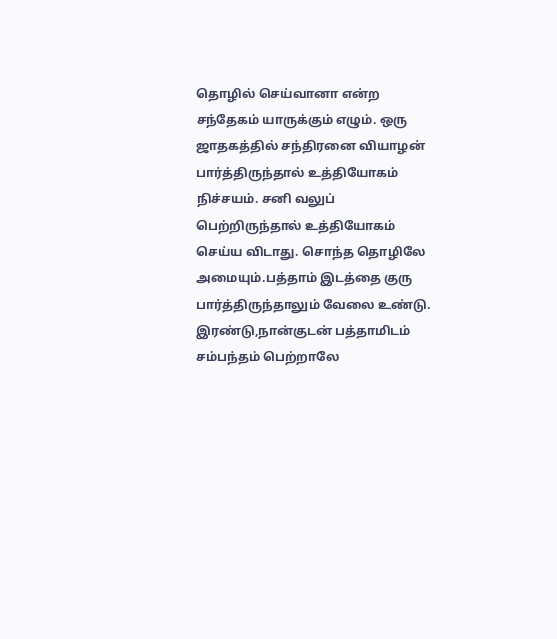தொழில் செய்வானா என்ற சந்தேகம் யாருக்கும் எழும். ஒரு ஜாதகத்தில் சந்திரனை வியாழன் பார்த்திருந்தால் உத்தியோகம் நிச்சயம். சனி வலுப் பெற்றிருந்தால் உத்தியோகம் செய்ய விடாது. சொந்த தொழிலே அமையும்.பத்தாம் இடத்தை குரு பார்த்திருந்தாலும் வேலை உண்டு.
இரண்டு,நான்குடன் பத்தாமிடம் சம்பந்தம் பெற்றாலே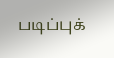படிப்புக்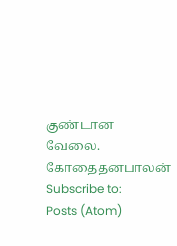குண்டான வேலை.
கோதைதனபாலன்
Subscribe to:
Posts (Atom)